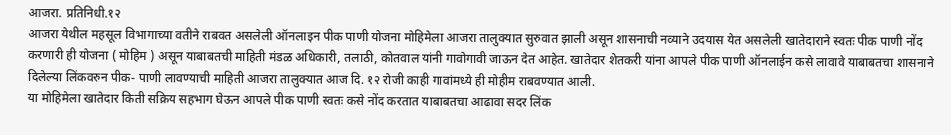आजरा. प्रतिनिधी.१२
आजरा येथील महसूल विभागाच्या वतीने राबवत असलेली ऑनलाइन पीक पाणी योजना मोहिमेला आजरा तालुक्यात सुरुवात झाली असून शासनाची नव्याने उदयास येत असलेली खातेदाराने स्वतः पीक पाणी नोंद करणारी ही योजना ( मोहिम ) असून याबाबतची माहिती मंडळ अधिकारी, तलाठी, कोतवाल यांनी गावोगावी जाऊन देत आहेत. खातेदार शेतकरी यांना आपले पीक पाणी ऑनलाईन कसे लावावे याबाबतचा शासनाने दिलेल्या लिंकवरुन पीक- पाणी लावण्याची माहिती आजरा तालुक्यात आज दि. १२ रोजी काही गावांमध्ये ही मोहीम राबवण्यात आली.
या मोहिमेला खातेदार किती सक्रिय सहभाग घेऊन आपले पीक पाणी स्वतः कसे नोंद करतात याबाबतचा आढावा सदर लिंक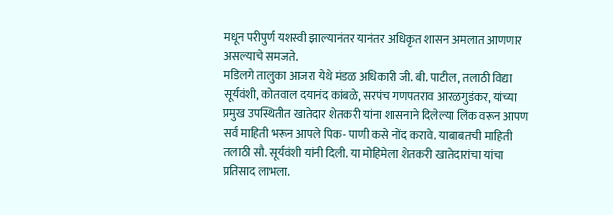मधून परीपुर्ण यशस्वी झाल्यानंतर यानंतर अधिकृत शासन अमलात आणणार असल्याचे समजते.
मडिलगे तालुका आजरा येथे मंडळ अधिकारी जी. बी. पाटील, तलाठी विद्या सूर्यवंशी, कोतवाल दयानंद कांबळे, सरपंच गणपतराव आरळगुडंकर, यांच्या प्रमुख उपस्थितीत खातेदार शेतकरी यांना शासनाने दिलेल्या लिंक वरून आपण सर्व माहिती भरून आपले पिक- पाणी कसे नोंद करावे. याबाबतची माहिती तलाठी सौ. सूर्यवंशी यांनी दिली. या मोहिमेला शेतकरी खातेदारांचा यांचा प्रतिसाद लाभला.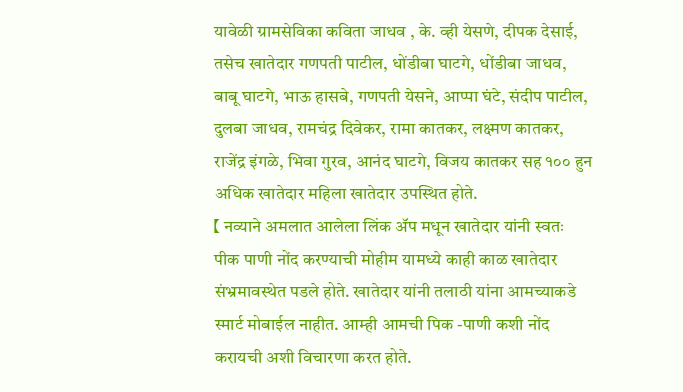यावेळी ग्रामसेविका कविता जाधव , के. व्ही येसणे, दीपक देसाई, तसेच खातेदार गणपती पाटील, धोंडीबा घाटगे, धोंडीबा जाधव, बाबू घाटगे, भाऊ हासबे, गणपती येसने, आप्पा घंटे, संदीप पाटील, दुलबा जाधव, रामचंद्र दिवेकर, रामा कातकर, लक्ष्मण कातकर, राजेंद्र इंगळे, भिवा गुरव, आनंद घाटगे, विजय कातकर सह १०० हुन अधिक खातेदार महिला खातेदार उपस्थित होते.
【 नव्याने अमलात आलेला लिंक ॲप मधून खातेदार यांनी स्वतः पीक पाणी नोंद करण्याची मोहीम यामध्ये काही काळ खातेदार संभ्रमावस्थेत पडले होते. खातेदार यांनी तलाठी यांना आमच्याकडे स्मार्ट मोबाईल नाहीत. आम्ही आमची पिक -पाणी कशी नोंद करायची अशी विचारणा करत होते.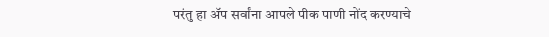परंतु हा ॲप सर्वांना आपले पीक पाणी नोंद करण्याचे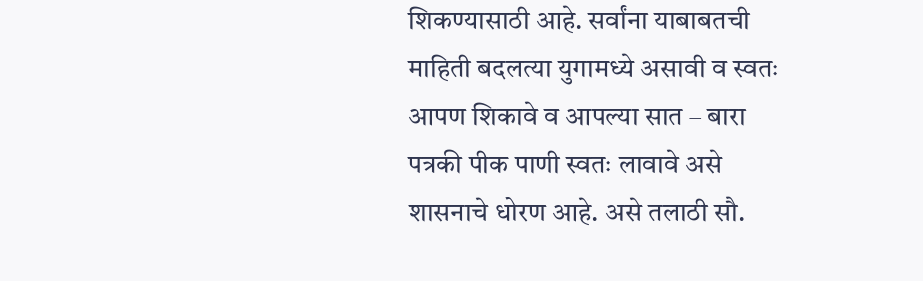शिकण्यासाठी आहे. सर्वांना याबाबतची माहिती बदलत्या युगामध्ये असावी व स्वतः आपण शिकावे व आपल्या सात – बारा पत्रकी पीक पाणी स्वतः लावावे असे शासनाचे धोरण आहे. असे तलाठी सौ.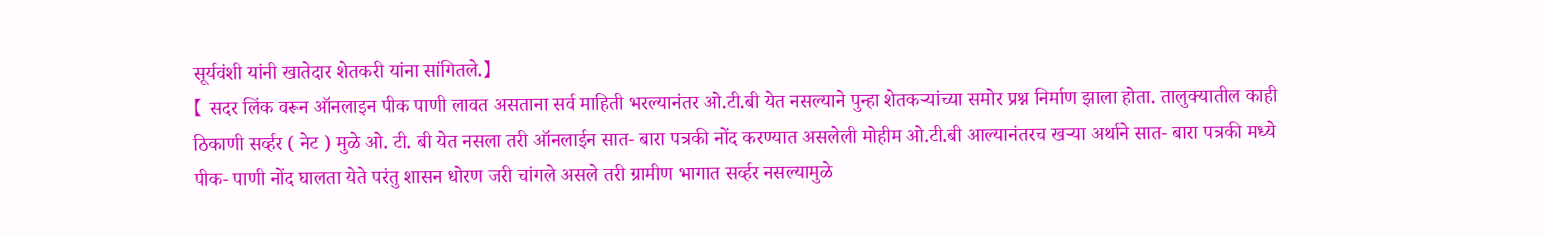सूर्यवंशी यांनी खातेदार शेतकरी यांना सांगितले.】
【 सदर लिंक वरून ऑनलाइन पीक पाणी लावत असताना सर्व माहिती भरल्यानंतर ओ.टी.बी येत नसल्याने पुन्हा शेतकऱ्यांच्या समोर प्रश्न निर्माण झाला होता. तालुक्यातील काही ठिकाणी सर्व्हर ( नेट ) मुळे ओ. टी. बी येत नसला तरी ऑनलाईन सात- बारा पत्रकी नोंद करण्यात असलेली मोहीम ओ.टी.बी आल्यानंतरच खऱ्या अर्थाने सात- बारा पत्रकी मध्ये पीक- पाणी नोंद घालता येते परंतु शासन धोरण जरी चांगले असले तरी ग्रामीण भागात सर्व्हर नसल्यामुळे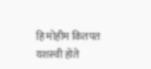हि मोहीम कितपत यशस्वी होते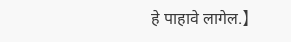हे पाहावे लागेल.】